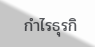กำไรธุรกิ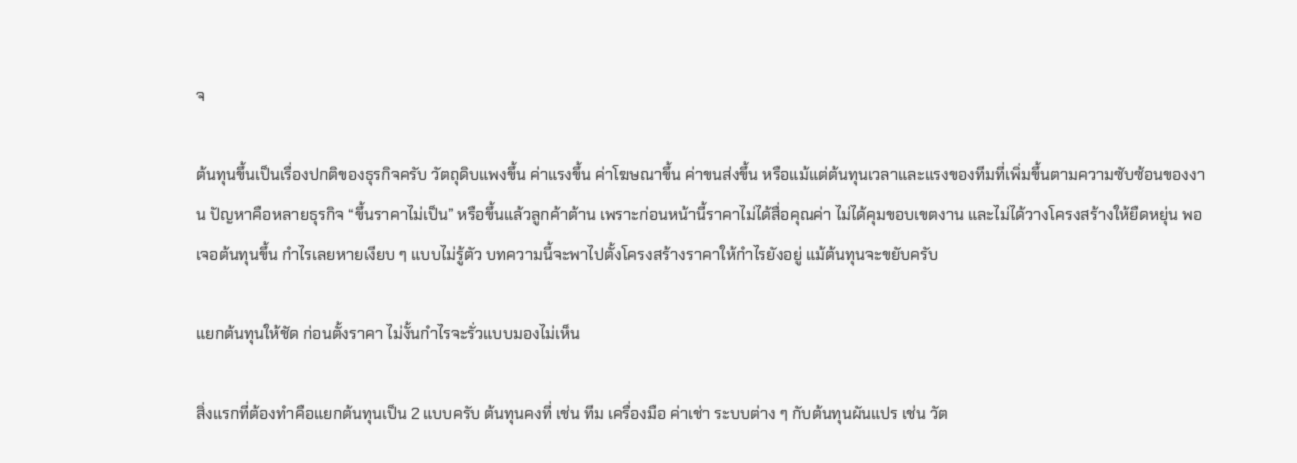จ

ต้นทุนขึ้นเป็นเรื่องปกติของธุรกิจครับ วัตถุดิบแพงขึ้น ค่าแรงขึ้น ค่าโฆษณาขึ้น ค่าขนส่งขึ้น หรือแม้แต่ต้นทุนเวลาและแรงของทีมที่เพิ่มขึ้นตามความซับซ้อนของงาน ปัญหาคือหลายธุรกิจ “ขึ้นราคาไม่เป็น” หรือขึ้นแล้วลูกค้าต้าน เพราะก่อนหน้านี้ราคาไม่ได้สื่อคุณค่า ไม่ได้คุมขอบเขตงาน และไม่ได้วางโครงสร้างให้ยืดหยุ่น พอเจอต้นทุนขึ้น กำไรเลยหายเงียบ ๆ แบบไม่รู้ตัว บทความนี้จะพาไปตั้งโครงสร้างราคาให้กำไรยังอยู่ แม้ต้นทุนจะขยับครับ

แยกต้นทุนให้ชัด ก่อนตั้งราคา ไม่งั้นกำไรจะรั่วแบบมองไม่เห็น

สิ่งแรกที่ต้องทำคือแยกต้นทุนเป็น 2 แบบครับ ต้นทุนคงที่ เช่น ทีม เครื่องมือ ค่าเช่า ระบบต่าง ๆ กับต้นทุนผันแปร เช่น วัต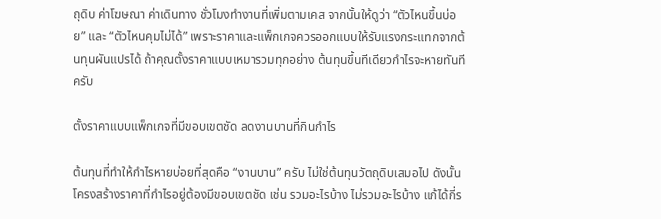ถุดิบ ค่าโฆษณา ค่าเดินทาง ชั่วโมงทำงานที่เพิ่มตามเคส จากนั้นให้ดูว่า “ตัวไหนขึ้นบ่อย” และ “ตัวไหนคุมไม่ได้” เพราะราคาและแพ็กเกจควรออกแบบให้รับแรงกระแทกจากต้นทุนผันแปรได้ ถ้าคุณตั้งราคาแบบเหมารวมทุกอย่าง ต้นทุนขึ้นทีเดียวกำไรจะหายทันทีครับ

ตั้งราคาแบบแพ็กเกจที่มีขอบเขตชัด ลดงานบานที่กินกำไร

ต้นทุนที่ทำให้กำไรหายบ่อยที่สุดคือ “งานบาน” ครับ ไม่ใช่ต้นทุนวัตถุดิบเสมอไป ดังนั้นโครงสร้างราคาที่กำไรอยู่ต้องมีขอบเขตชัด เช่น รวมอะไรบ้าง ไม่รวมอะไรบ้าง แก้ได้กี่ร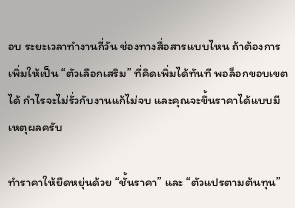อบ ระยะเวลาทำงานกี่วัน ช่องทางสื่อสารแบบไหน ถ้าต้องการเพิ่มให้เป็น “ตัวเลือกเสริม” ที่คิดเพิ่มได้ทันที พอล็อกขอบเขตได้ กำไรจะไม่รั่วกับงานแก้ไม่จบ และคุณจะขึ้นราคาได้แบบมีเหตุผลครับ

ทำราคาให้ยืดหยุ่นด้วย “ชั้นราคา” และ “ตัวแปรตามต้นทุน”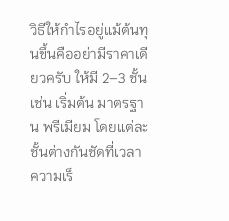วิธีให้กำไรอยู่แม้ต้นทุนขึ้นคืออย่ามีราคาเดียวครับ ให้มี 2–3 ชั้น เช่น เริ่มต้น มาตรฐาน พรีเมียม โดยแต่ละชั้นต่างกันชัดที่เวลา ความเร็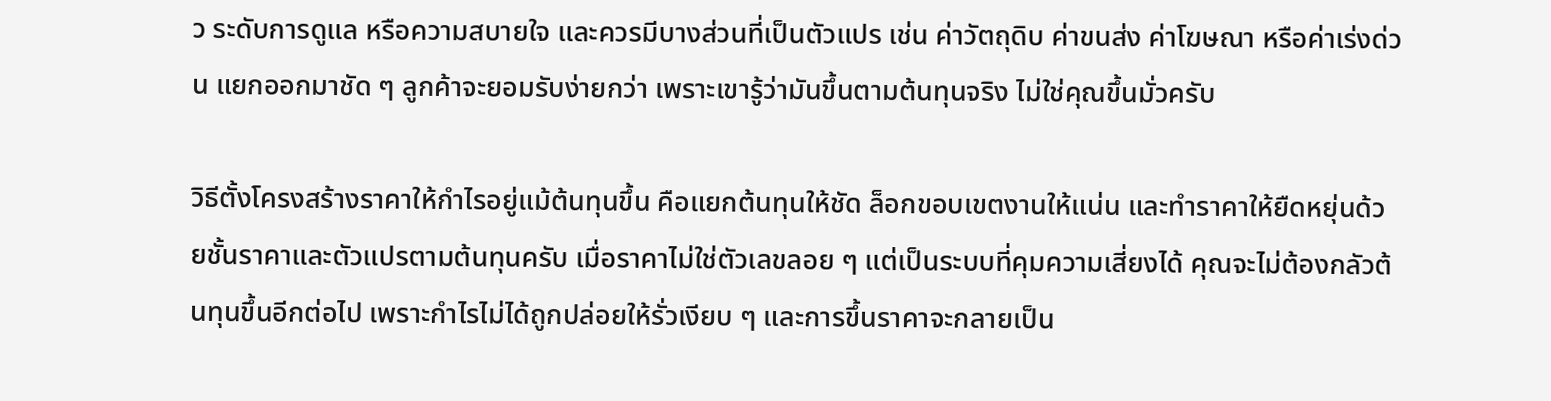ว ระดับการดูแล หรือความสบายใจ และควรมีบางส่วนที่เป็นตัวแปร เช่น ค่าวัตถุดิบ ค่าขนส่ง ค่าโฆษณา หรือค่าเร่งด่วน แยกออกมาชัด ๆ ลูกค้าจะยอมรับง่ายกว่า เพราะเขารู้ว่ามันขึ้นตามต้นทุนจริง ไม่ใช่คุณขึ้นมั่วครับ

วิธีตั้งโครงสร้างราคาให้กำไรอยู่แม้ต้นทุนขึ้น คือแยกต้นทุนให้ชัด ล็อกขอบเขตงานให้แน่น และทำราคาให้ยืดหยุ่นด้วยชั้นราคาและตัวแปรตามต้นทุนครับ เมื่อราคาไม่ใช่ตัวเลขลอย ๆ แต่เป็นระบบที่คุมความเสี่ยงได้ คุณจะไม่ต้องกลัวต้นทุนขึ้นอีกต่อไป เพราะกำไรไม่ได้ถูกปล่อยให้รั่วเงียบ ๆ และการขึ้นราคาจะกลายเป็น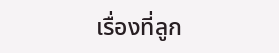เรื่องที่ลูก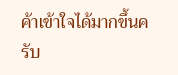ค้าเข้าใจได้มากขึ้นครับ